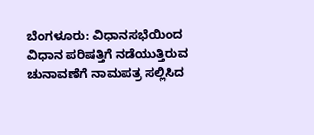ಬೆಂಗಳೂರು: ವಿಧಾನಸಭೆಯಿಂದ ವಿಧಾನ ಪರಿಷತ್ತಿಗೆ ನಡೆಯುತ್ತಿರುವ ಚುನಾವಣೆಗೆ ನಾಮಪತ್ರ ಸಲ್ಲಿಸಿದ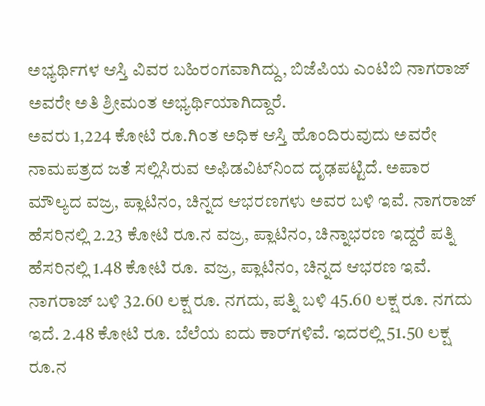ಅಭ್ಯರ್ಥಿಗಳ ಆಸ್ತಿ ವಿವರ ಬಹಿರಂಗವಾಗಿದ್ದು, ಬಿಜೆಪಿಯ ಎಂಟಿಬಿ ನಾಗರಾಜ್ ಅವರೇ ಅತಿ ಶ್ರೀಮಂತ ಅಭ್ಯರ್ಥಿಯಾಗಿದ್ದಾರೆ.
ಅವರು 1,224 ಕೋಟಿ ರೂ.ಗಿಂತ ಅಧಿಕ ಆಸ್ತಿ ಹೊಂದಿರುವುದು ಅವರೇ ನಾಮಪತ್ರದ ಜತೆ ಸಲ್ಲಿಸಿರುವ ಅಫಿಡವಿಟ್‌ನಿಂದ ದೃಢಪಟ್ಟಿದೆ. ಅಪಾರ ಮೌಲ್ಯದ ವಜ್ರ, ಪ್ಲಾಟಿನಂ, ಚಿನ್ನದ ಆಭರಣಗಳು ಅವರ ಬಳಿ ಇವೆ. ನಾಗರಾಜ್ ಹೆಸರಿನಲ್ಲಿ 2.23 ಕೋಟಿ ರೂ.ನ ವಜ್ರ, ಪ್ಲಾಟಿನಂ, ಚಿನ್ನಾಭರಣ ಇದ್ದರೆ ಪತ್ನಿ ಹೆಸರಿನಲ್ಲಿ 1.48 ಕೋಟಿ ರೂ. ವಜ್ರ, ಪ್ಲಾಟಿನಂ, ಚಿನ್ನದ ಆಭರಣ ಇವೆ. ನಾಗರಾಜ್ ಬಳಿ 32.60 ಲಕ್ಷ ರೂ. ನಗದು, ಪತ್ನಿ ಬಳಿ 45.60 ಲಕ್ಷ ರೂ. ನಗದು ಇದೆ. 2.48 ಕೋಟಿ ರೂ. ಬೆಲೆಯ ಐದು ಕಾರ್‌ಗಳಿವೆ. ಇದರಲ್ಲಿ 51.50 ಲಕ್ಷ ರೂ.ನ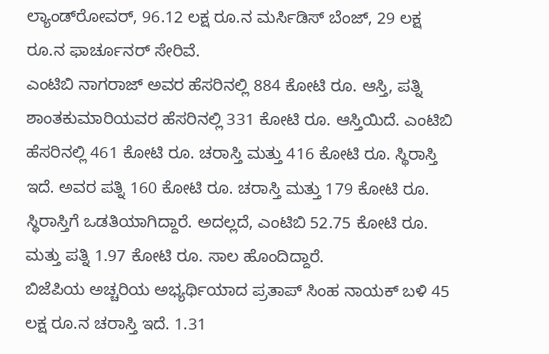ಲ್ಯಾಂಡ್‌ರೋವರ್, 96.12 ಲಕ್ಷ ರೂ.ನ ಮರ್ಸಿಡಿಸ್ ಬೆಂಜ್, 29 ಲಕ್ಷ ರೂ.ನ ಫಾರ್ಚೂನರ್ ಸೇರಿವೆ.
ಎಂಟಿಬಿ ನಾಗರಾಜ್ ಅವರ ಹೆಸರಿನಲ್ಲಿ 884 ಕೋಟಿ ರೂ. ಆಸ್ತಿ, ಪತ್ನಿ ಶಾಂತಕುಮಾರಿಯವರ ಹೆಸರಿನಲ್ಲಿ 331 ಕೋಟಿ ರೂ. ಆಸ್ತಿಯಿದೆ. ಎಂಟಿಬಿ ಹೆಸರಿನಲ್ಲಿ 461 ಕೋಟಿ ರೂ. ಚರಾಸ್ತಿ ಮತ್ತು 416 ಕೋಟಿ ರೂ. ಸ್ಥಿರಾಸ್ತಿ ಇದೆ. ಅವರ ಪತ್ನಿ 160 ಕೋಟಿ ರೂ. ಚರಾಸ್ತಿ ಮತ್ತು 179 ಕೋಟಿ ರೂ. ಸ್ಥಿರಾಸ್ತಿಗೆ ಒಡತಿಯಾಗಿದ್ದಾರೆ. ಅದಲ್ಲದೆ, ಎಂಟಿಬಿ 52.75 ಕೋಟಿ ರೂ. ಮತ್ತು ಪತ್ನಿ 1.97 ಕೋಟಿ ರೂ. ಸಾಲ ಹೊಂದಿದ್ದಾರೆ.
ಬಿಜೆಪಿಯ ಅಚ್ಚರಿಯ ಅಭ್ಯರ್ಥಿಯಾದ ಪ್ರತಾಪ್ ಸಿಂಹ ನಾಯಕ್ ಬಳಿ 45 ಲಕ್ಷ ರೂ.ನ ಚರಾಸ್ತಿ ಇದೆ. 1.31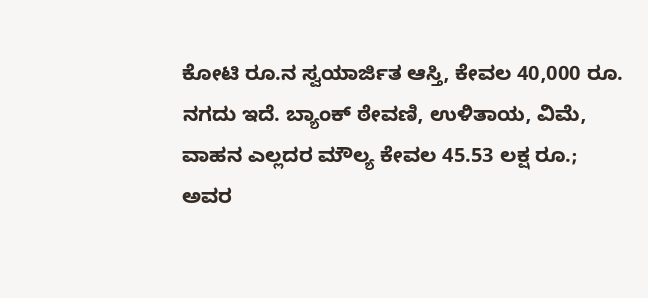ಕೋಟಿ ರೂ.ನ ಸ್ವಯಾರ್ಜಿತ ಆಸ್ತಿ, ಕೇವಲ 40,000 ರೂ. ನಗದು ಇದೆ. ಬ್ಯಾಂಕ್ ಠೇವಣಿ, ಉಳಿತಾಯ, ವಿಮೆ, ವಾಹನ ಎಲ್ಲದರ ಮೌಲ್ಯ ಕೇವಲ 45.53 ಲಕ್ಷ ರೂ.; ಅವರ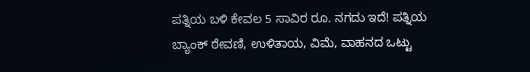ಪತ್ನಿಯ ಬಳಿ ಕೇವಲ 5 ಸಾವಿರ ರೂ. ನಗದು ಇದೆ! ಪತ್ನಿಯ ಬ್ಯಾಂಕ್ ಠೇವಣಿ, ಉಳಿತಾಯ, ವಿಮೆ, ವಾಹನದ ಒಟ್ಟು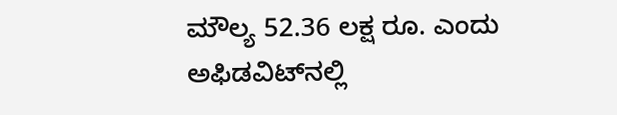ಮೌಲ್ಯ 52.36 ಲಕ್ಷ ರೂ. ಎಂದು ಅಫಿಡವಿಟ್‌ನಲ್ಲಿ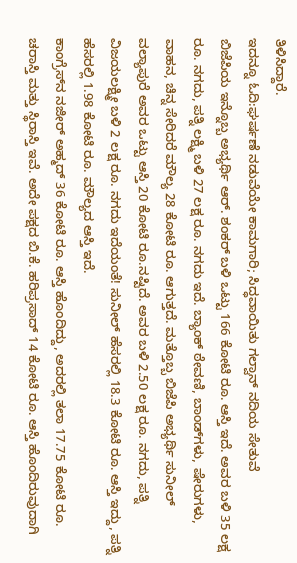ತಿಳಿಸಿದ್ದಾರೆ.
ಇದನ್ನೂ ಓದಿ:ಘರ್ಷಣೆ ನಡುವೆಯೇ ಕಾಮಗಾರಿ; ಸಿದ್ಧವಾಯಿತು ಗಲ್ವಾನ್ ನದಿಯ ಸೇತುವೆ
ಬಿಜೆಪಿಯ ಇನ್ನೊಬ್ಬ ಅಭ್ಯರ್ಥಿ ಆರ್. ಶಂಕರ್ ಬಳಿ ಒಟ್ಟು 166 ಕೋಟಿ ರೂ. ಆಸ್ತಿ ಇದೆ. ಅವರ ಬಳಿ 35 ಲಕ್ಷ ರೂ. ನಗದು, ಪತ್ನಿ ಲಕ್ಷ್ಮಿ ಬಳಿ 27 ಲಕ್ಷ ರೂ. ನಗದು ಇದೆ. ಬ್ಯಾಂಕ್ ಠೇವಣಿ, ಬಾಂಡ್‌ಗಳು, ಷೇರುಗಳು, ವಾಹನ, ಚಿನ್ನ ಸೇರಿದರೆ ಮೌಲ್ಯ 28 ಕೋಟಿ ರೂ. ಆಗುತ್ತದೆ. ಮತ್ತೊಬ್ಬ ಬಿಜೆಪಿ ಅಭ್ಯರ್ಥಿ ಸುನೀಲ್ ವಲ್ಯಾಪುರೆ ಅವರ ಒಟ್ಟು ಆಸ್ತಿ 20 ಕೋಟಿ ರೂ.ನಷ್ಟಿದೆ. ಅವರ ಬಳಿ 2.50 ಲಕ್ಷ ರೂ. ನಗದು, ಪತ್ನಿ ವಿಜಯಲಕ್ಷ್ಮೀ ಬಳಿ 2 ಲಕ್ಷ ರೂ. ನಗದು ಇದೆಯಂತೆ! ಸುನೀಲ್ ಹೆಸರಲ್ಲಿ 18.3 ಕೋಟಿ ರೂ. ಆಸ್ತಿ ಇದ್ದು, ಪತ್ನಿ ಹೆಸರಲ್ಲಿ 1.98 ಕೋಟಿ ರೂ. ಮೌಲ್ಯದ ಆಸ್ತಿ ಇದೆ.
ಕಾಂಗ್ರೆಸ್‌ನ ನಜೀರ್ ಅಹ್ಮದ್ 36 ಕೋಟಿ ರೂ. ಆಸ್ತಿ ಹೊಂದಿದ್ದು, ಅದರಲ್ಲಿ ತಲಾ 17.75 ಕೋಟಿ ರೂ. ಚರಾಸ್ತಿ ಮತ್ತು ಸ್ಥಿರಾಸ್ತಿ ಇವೆ. ಅದೇ ಪಕ್ಷದ ಬಿ.ಕೆ. ಹರಿಪ್ರಸಾದ್ 14 ಕೋಟಿ ರೂ. ಆಸ್ತಿ ಹೊಂದಿರುವುದಾಗಿ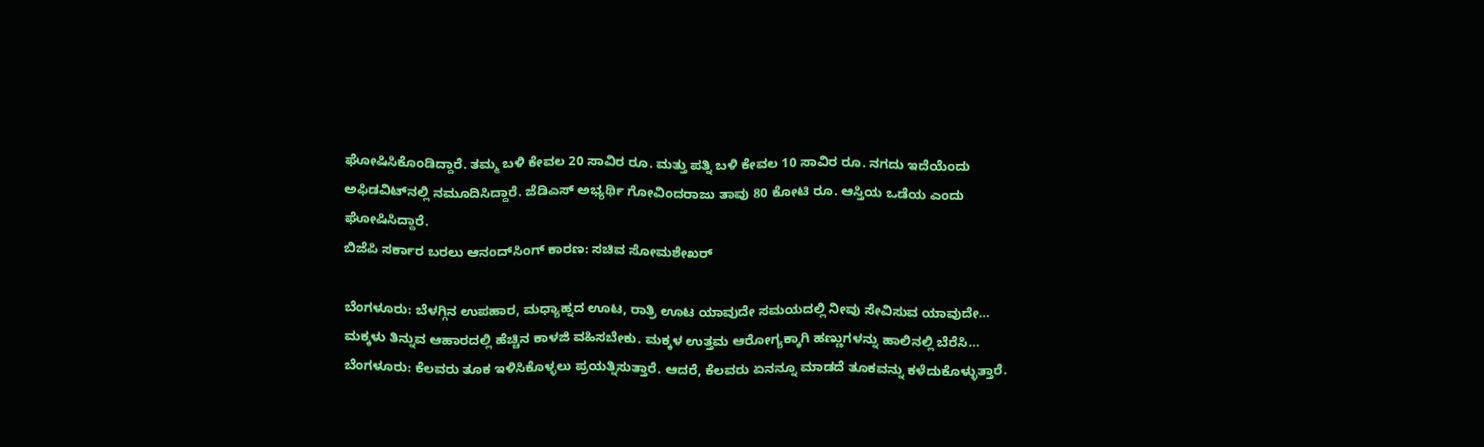ಘೋಷಿಸಿಕೊಂಡಿದ್ದಾರೆ. ತಮ್ಮ ಬಳಿ ಕೇವಲ 20 ಸಾವಿರ ರೂ. ಮತ್ತು ಪತ್ನಿ ಬಳಿ ಕೇವಲ 10 ಸಾವಿರ ರೂ. ನಗದು ಇದೆಯೆಂದು ಅಫಿಡವಿಟ್‌ನಲ್ಲಿ ನಮೂದಿಸಿದ್ದಾರೆ. ಜೆಡಿಎಸ್ ಅಭ್ಯರ್ಥಿ ಗೋವಿಂದರಾಜು ತಾವು 80 ಕೋಟಿ ರೂ. ಆಸ್ತಿಯ ಒಡೆಯ ಎಂದು ಘೋಷಿಸಿದ್ದಾರೆ.
ಬಿಜೆಪಿ ಸರ್ಕಾರ ಬರಲು ಆನಂದ್‌ಸಿಂಗ್ ಕಾರಣ: ಸಚಿವ ಸೋಮಶೇಖರ್

ಬೆಂಗಳೂರು: ಬೆಳಗ್ಗಿನ ಉಪಹಾರ, ಮಧ್ಯಾಹ್ನದ ಊಟ, ರಾತ್ರಿ ಊಟ ಯಾವುದೇ ಸಮಯದಲ್ಲಿ ನೀವು ಸೇವಿಸುವ ಯಾವುದೇ…
ಮಕ್ಕಳು ತಿನ್ನುವ ಆಹಾರದಲ್ಲಿ ಹೆಚ್ಚಿನ ಕಾಳಜಿ ವಹಿಸಬೇಕು. ಮಕ್ಕಳ ಉತ್ತಮ ಆರೋಗ್ಯಕ್ಕಾಗಿ ಹಣ್ಣುಗಳನ್ನು ಹಾಲಿನಲ್ಲಿ ಬೆರೆಸಿ…
ಬೆಂಗಳೂರು: ಕೆಲವರು ತೂಕ ಇಳಿಸಿಕೊಳ್ಳಲು ಪ್ರಯತ್ನಿಸುತ್ತಾರೆ. ಆದರೆ, ಕೆಲವರು ಏನನ್ನೂ ಮಾಡದೆ ತೂಕವನ್ನು ಕಳೆದುಕೊಳ್ಳುತ್ತಾರೆ.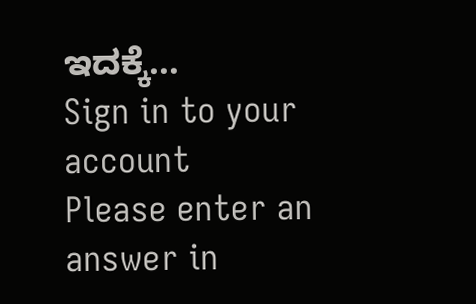ಇದಕ್ಕೆ…
Sign in to your account
Please enter an answer in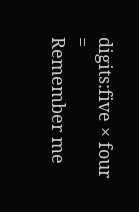digits:five × four =
Remember me